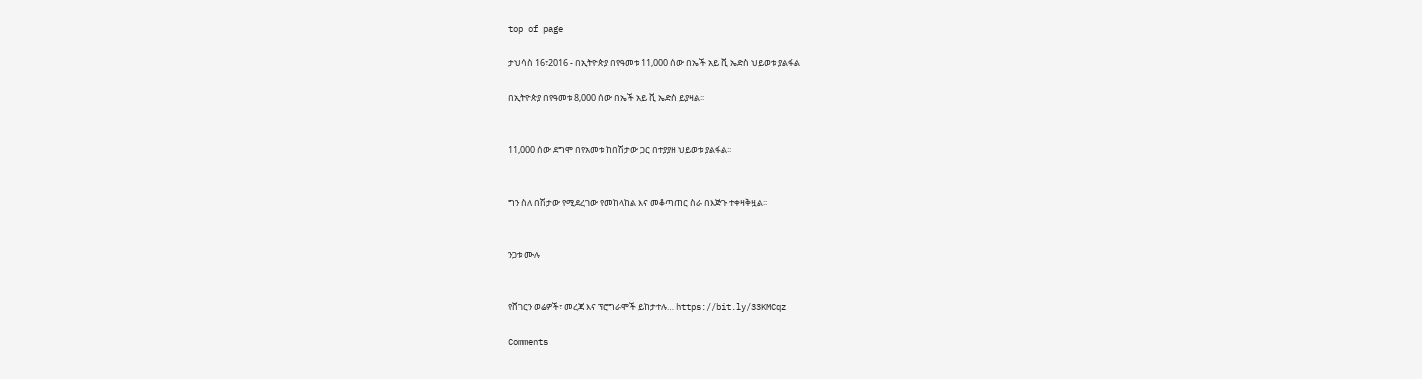top of page

ታህሳስ 16፣2016 - በኢትዮጵያ በየዓመቱ 11,000 ሰው በኤች አይ ቪ ኤድስ ህይወቱ ያልፋል

በኢትዮጵያ በየዓመቱ 8,000 ሰው በኤች አይ ቪ ኤድስ ይያዛል፡፡


11,000 ሰው ደግሞ በየአመቱ ከበሽታው ጋር በተያያዘ ህይወቱ ያልፋል፡፡


ግን ስለ በሽታው የሚደረገው የመከላከል እና መቆጣጠር ስራ በእጅጉ ተቀዛቅዟል፡፡


ንጋቱ ሙሉ


የሸገርን ወሬዎች፣ መረጃ እና ፕሮግራሞች ይከታተሉ… https://bit.ly/33KMCqz

Comments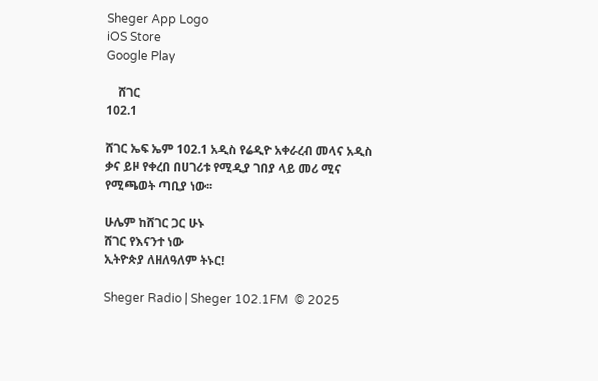Sheger App Logo
iOS Store
Google Play

    ሸገር
102.1

ሸገር ኤፍ ኤም 102.1 አዲስ የሬዲዮ አቀራረብ መላና አዲስ ቃና ይዞ የቀረበ በሀገሪቱ የሚዲያ ገበያ ላይ መሪ ሚና የሚጫወት ጣቢያ ነው፡፡

ሁሌም ከሸገር ጋር ሁኑ
ሸገር የእናንተ ነው
ኢትዮጵያ ለዘለዓለም ትኑር!

Sheger Radio | Sheger 102.1FM  © 2025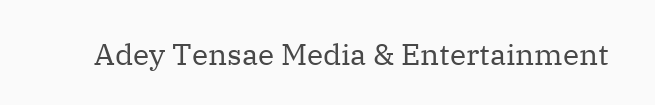Adey Tensae Media & Entertainment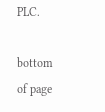PLC.

bottom of page